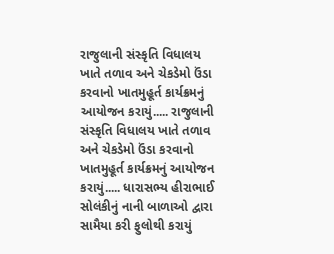રાજુલાની સંસ્કૃતિ વિધાલય ખાતે તળાવ અને ચેકડેમો ઉંડા કરવાનો ખાતમુહૂર્ત કાર્યક્રમનું આયોજન કરાયું..... રાજુલાની સંસ્કૃતિ વિધાલય ખાતે તળાવ અને ચેકડેમો ઉંડા કરવાનો ખાતમુહૂર્ત કાર્યક્રમનું આયોજન કરાયું..... ધારાસભ્ય હીરાભાઈ સોલંકીનું નાની બાળાઓ દ્વારા સામૈયા કરી ફુલોથી કરાયું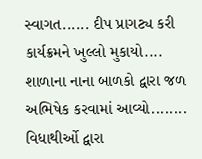સ્વાગત...... દીપ પ્રાગટ્ય કરી કાર્યક્રમને ખુલ્લો મુકાયો.... શાળાના નાના બાળકો દ્વારા જળ અભિષેક કરવામાં આવ્યો........ વિધાથીર્ઓ દ્વારા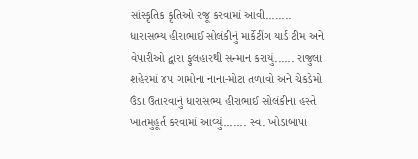સાંસ્કૃતિક કૃતિઓ રજૂ કરવામાં આવી........ ધારાસભ્ય હીરાભાઈ સોલંકીનું માર્કેટીંગ યાર્ડ ટીમ અને વેપારીઓ દ્વારા ફુલહારથી સન્માન કરાયું...... રાજુલા શહેરમાં ૪૫ ગામોના નાના-મોટા તળાવો અને ચેકડેમો ઉંડા ઉતારવાનું ધારાસભ્ય હીરાભાઈ સોલંકીના હસ્તે ખાતમુહૂર્ત કરવામાં આવ્યું....... સ્વ. ખોડાબાપા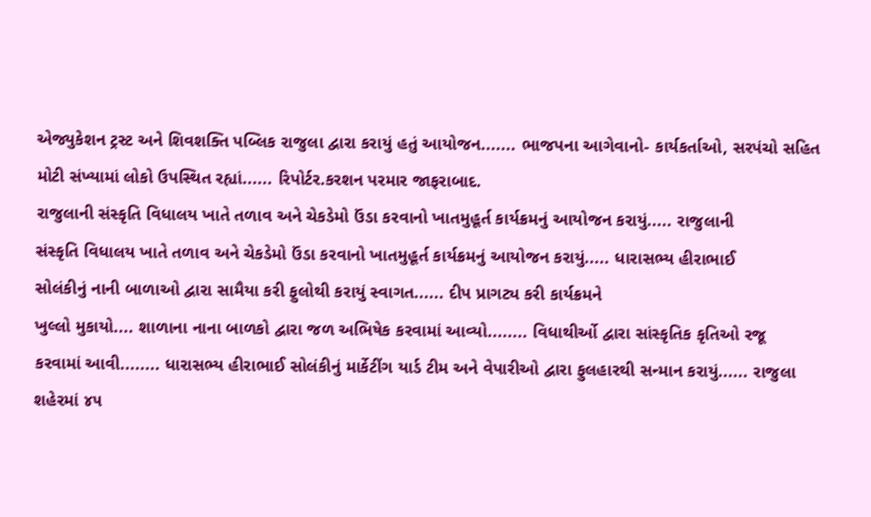એજ્યુકેશન ટ્રસ્ટ અને શિવશક્તિ પબ્લિક રાજુલા દ્વારા કરાયું હતું આયોજન....... ભાજપના આગેવાનો- કાર્યકર્તાઓ, સરપંચો સહિત મોટી સંખ્યામાં લોકો ઉપસ્થિત રહ્યાં...... રિપોર્ટર.કરશન પરમાર જાફરાબાદ.
રાજુલાની સંસ્કૃતિ વિધાલય ખાતે તળાવ અને ચેકડેમો ઉંડા કરવાનો ખાતમુહૂર્ત કાર્યક્રમનું આયોજન કરાયું..... રાજુલાની
સંસ્કૃતિ વિધાલય ખાતે તળાવ અને ચેકડેમો ઉંડા કરવાનો ખાતમુહૂર્ત કાર્યક્રમનું આયોજન કરાયું..... ધારાસભ્ય હીરાભાઈ
સોલંકીનું નાની બાળાઓ દ્વારા સામૈયા કરી ફુલોથી કરાયું સ્વાગત...... દીપ પ્રાગટ્ય કરી કાર્યક્રમને
ખુલ્લો મુકાયો.... શાળાના નાના બાળકો દ્વારા જળ અભિષેક કરવામાં આવ્યો........ વિધાથીર્ઓ દ્વારા સાંસ્કૃતિક કૃતિઓ રજૂ
કરવામાં આવી........ ધારાસભ્ય હીરાભાઈ સોલંકીનું માર્કેટીંગ યાર્ડ ટીમ અને વેપારીઓ દ્વારા ફુલહારથી સન્માન કરાયું...... રાજુલા
શહેરમાં ૪૫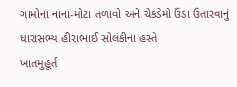ગામોના નાના-મોટા તળાવો અને ચેકડેમો ઉંડા ઉતારવાનું ધારાસભ્ય હીરાભાઈ સોલંકીના હસ્તે
ખાતમુહૂર્ત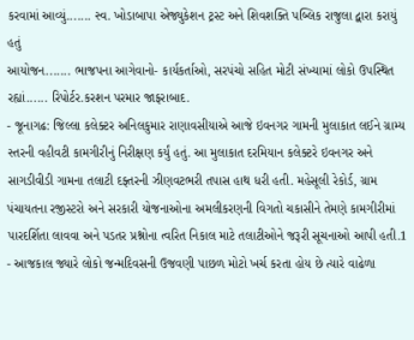કરવામાં આવ્યું....... સ્વ. ખોડાબાપા એજ્યુકેશન ટ્રસ્ટ અને શિવશક્તિ પબ્લિક રાજુલા દ્વારા કરાયું હતું
આયોજન....... ભાજપના આગેવાનો- કાર્યકર્તાઓ, સરપંચો સહિત મોટી સંખ્યામાં લોકો ઉપસ્થિત રહ્યાં...... રિપોર્ટર.કરશન પરમાર જાફરાબાદ.
- જૂનાગઢ: જિલ્લા કલેક્ટર અનિલકુમાર રાણાવસીયાએ આજે ઇવનગર ગામની મુલાકાત લઈને ગ્રામ્ય સ્તરની વહીવટી કામગીરીનું નિરીક્ષણ કર્યું હતું. આ મુલાકાત દરમિયાન કલેક્ટરે ઇવનગર અને સાગડીવીડી ગામના તલાટી દફ્તરની ઝીણવટભરી તપાસ હાથ ધરી હતી. મહેસૂલી રેકોર્ડ, ગ્રામ પંચાયતના રજીસ્ટરો અને સરકારી યોજનાઓના અમલીકરણની વિગતો ચકાસીને તેમણે કામગીરીમાં પારદર્શિતા લાવવા અને પડતર પ્રશ્નોના ત્વરિત નિકાલ માટે તલાટીઓને જરૂરી સૂચનાઓ આપી હતી.1
- આજકાલ જ્યારે લોકો જન્મદિવસની ઉજવણી પાછળ મોટો ખર્ચ કરતા હોય છે ત્યારે વાઢેળા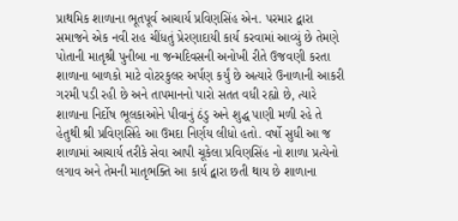પ્રાથમિક શાળાના ભૂતપૂર્વ આચાર્ય પ્રવિણસિંહ એન. પરમાર દ્વારા સમાજને એક નવી રાહ ચીંધતું પ્રેરણાદાયી કાર્ય કરવામાં આવ્યું છે તેમણે પોતાની માતૃશ્રી પુનીબા ના જન્મદિવસની અનોખી રીતે ઉજવણી કરતા શાળાના બાળકો માટે વોટરકુલર અર્પણ કર્યું છે અત્યારે ઉનાળાની આકરી ગરમી પડી રહી છે અને તાપમાનનો પારો સતત વધી રહ્યો છે, ત્યારે શાળાના નિર્દોષ ભૂલકાઓને પીવાનું ઠંડુ અને શુદ્ધ પાણી મળી રહે તે હેતુથી શ્રી પ્રવિણસિંહે આ ઉમદા નિર્ણય લીધો હતો. વર્ષો સુધી આ જ શાળામાં આચાર્ય તરીકે સેવા આપી ચૂકેલા પ્રવિણસિંહ નો શાળા પ્રત્યેનો લગાવ અને તેમની માતૃભક્તિ આ કાર્ય દ્વારા છતી થાય છે શાળાના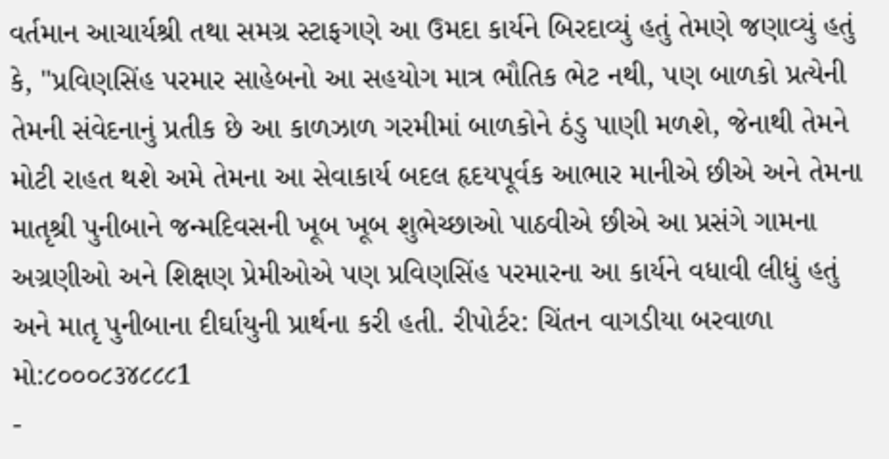વર્તમાન આચાર્યશ્રી તથા સમગ્ર સ્ટાફગણે આ ઉમદા કાર્યને બિરદાવ્યું હતું તેમણે જણાવ્યું હતું કે, "પ્રવિણસિંહ પરમાર સાહેબનો આ સહયોગ માત્ર ભૌતિક ભેટ નથી, પણ બાળકો પ્રત્યેની તેમની સંવેદનાનું પ્રતીક છે આ કાળઝાળ ગરમીમાં બાળકોને ઠંડુ પાણી મળશે, જેનાથી તેમને મોટી રાહત થશે અમે તેમના આ સેવાકાર્ય બદલ હૃદયપૂર્વક આભાર માનીએ છીએ અને તેમના માતૃશ્રી પુનીબાને જન્મદિવસની ખૂબ ખૂબ શુભેચ્છાઓ પાઠવીએ છીએ આ પ્રસંગે ગામના અગ્રણીઓ અને શિક્ષણ પ્રેમીઓએ પણ પ્રવિણસિંહ પરમારના આ કાર્યને વધાવી લીધું હતું અને માતૃ પુનીબાના દીર્ઘાયુની પ્રાર્થના કરી હતી. રીપોર્ટર: ચિંતન વાગડીયા બરવાળા મો:૮૦૦૦૮૩૪૮૮૮1
-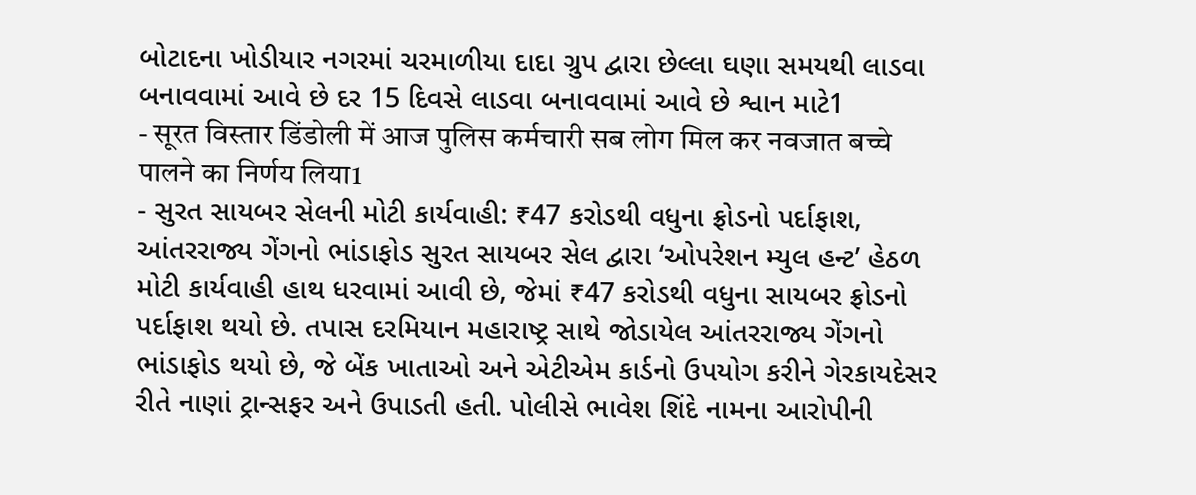બોટાદના ખોડીયાર નગરમાં ચરમાળીયા દાદા ગ્રુપ દ્વારા છેલ્લા ઘણા સમયથી લાડવા બનાવવામાં આવે છે દર 15 દિવસે લાડવા બનાવવામાં આવે છે શ્વાન માટે1
- सूरत विस्तार डिंडोली में आज पुलिस कर्मचारी सब लोग मिल कर नवजात बच्चे पालने का निर्णय लिया1
- સુરત સાયબર સેલની મોટી કાર્યવાહી: ₹47 કરોડથી વધુના ફ્રોડનો પર્દાફાશ, આંતરરાજ્ય ગેંગનો ભાંડાફોડ સુરત સાયબર સેલ દ્વારા ‘ઓપરેશન મ્યુલ હન્ટ’ હેઠળ મોટી કાર્યવાહી હાથ ધરવામાં આવી છે, જેમાં ₹47 કરોડથી વધુના સાયબર ફ્રોડનો પર્દાફાશ થયો છે. તપાસ દરમિયાન મહારાષ્ટ્ર સાથે જોડાયેલ આંતરરાજ્ય ગેંગનો ભાંડાફોડ થયો છે, જે બેંક ખાતાઓ અને એટીએમ કાર્ડનો ઉપયોગ કરીને ગેરકાયદેસર રીતે નાણાં ટ્રાન્સફર અને ઉપાડતી હતી. પોલીસે ભાવેશ શિંદે નામના આરોપીની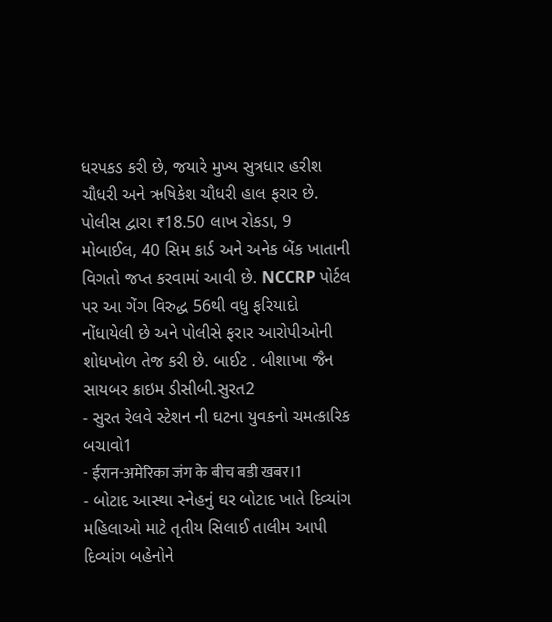ધરપકડ કરી છે, જયારે મુખ્ય સુત્રધાર હરીશ ચૌધરી અને ઋષિકેશ ચૌધરી હાલ ફરાર છે. પોલીસ દ્વારા ₹18.50 લાખ રોકડા, 9 મોબાઈલ, 40 સિમ કાર્ડ અને અનેક બેંક ખાતાની વિગતો જપ્ત કરવામાં આવી છે. NCCRP પોર્ટલ પર આ ગેંગ વિરુદ્ધ 56થી વધુ ફરિયાદો નોંધાયેલી છે અને પોલીસે ફરાર આરોપીઓની શોધખોળ તેજ કરી છે. બાઈટ . બીશાખા જૈન સાયબર ક્રાઇમ ડીસીબી.સુરત2
- સુરત રેલવે સ્ટેશન ની ઘટના યુવકનો ચમત્કારિક બચાવો1
- ईरान-अमेरिका जंग के बीच बडी खबर।1
- બોટાદ આસ્થા સ્નેહનું ઘર બોટાદ ખાતે દિવ્યાંગ મહિલાઓ માટે તૃતીય સિલાઈ તાલીમ આપી દિવ્યાંગ બહેનોને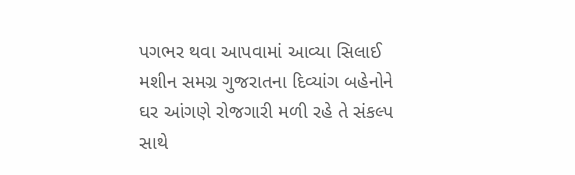પગભર થવા આપવામાં આવ્યા સિલાઈ મશીન સમગ્ર ગુજરાતના દિવ્યાંગ બહેનોને ઘર આંગણે રોજગારી મળી રહે તે સંકલ્પ સાથે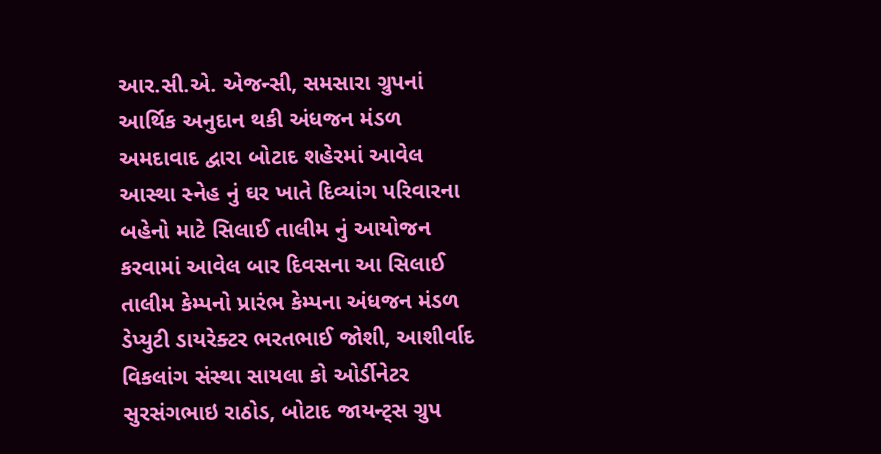આર.સી.એ. એજન્સી, સમસારા ગ્રુપનાં આર્થિક અનુદાન થકી અંધજન મંડળ અમદાવાદ દ્વારા બોટાદ શહેરમાં આવેલ આસ્થા સ્નેહ નું ઘર ખાતે દિવ્યાંગ પરિવારના બહેનો માટે સિલાઈ તાલીમ નું આયોજન કરવામાં આવેલ બાર દિવસના આ સિલાઈ તાલીમ કેમ્પનો પ્રારંભ કેમ્પના અંધજન મંડળ ડેપ્યુટી ડાયરેક્ટર ભરતભાઈ જોશી, આશીર્વાદ વિકલાંગ સંસ્થા સાયલા કો ઓર્ડીનેટર સુરસંગભાઇ રાઠોડ, બોટાદ જાયન્ટ્સ ગ્રુપ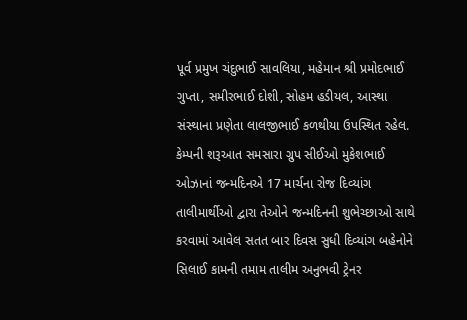પૂર્વ પ્રમુખ ચંદુભાઈ સાવલિયા, મહેમાન શ્રી પ્રમોદભાઈ ગુપ્તા, સમીરભાઈ દોશી, સોહમ હડીયલ, આસ્થા સંસ્થાના પ્રણેતા લાલજીભાઈ કળથીયા ઉપસ્થિત રહેલ. કેમ્પની શરૂઆત સમસારા ગ્રુપ સીઈઓ મુકેશભાઈ ઓઝાનાં જન્મદિનએ 17 માર્ચના રોજ દિવ્યાંગ તાલીમાર્થીઓ દ્વારા તેઓને જન્મદિનની શુભેચ્છાઓ સાથે કરવામાં આવેલ સતત બાર દિવસ સુધી દિવ્યાંગ બહેનોને સિલાઈ કામની તમામ તાલીમ અનુભવી ટ્રેનર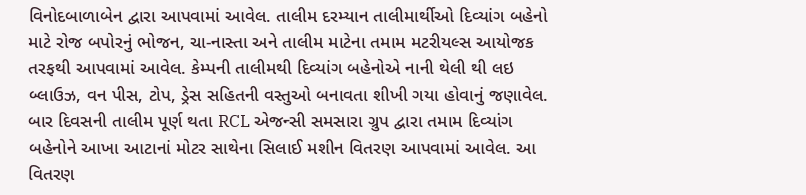વિનોદબાળાબેન દ્વારા આપવામાં આવેલ. તાલીમ દરમ્યાન તાલીમાર્થીઓ દિવ્યાંગ બહેનો માટે રોજ બપોરનું ભોજન, ચા-નાસ્તા અને તાલીમ માટેના તમામ મટરીયલ્સ આયોજક તરફથી આપવામાં આવેલ. કેમ્પની તાલીમથી દિવ્યાંગ બહેનોએ નાની થેલી થી લઇ બ્લાઉઝ, વન પીસ, ટોપ, ડ્રેસ સહિતની વસ્તુઓ બનાવતા શીખી ગયા હોવાનું જણાવેલ. બાર દિવસની તાલીમ પૂર્ણ થતા RCL એજન્સી સમસારા ગ્રુપ દ્વારા તમામ દિવ્યાંગ બહેનોને આખા આટાનાં મોટર સાથેના સિલાઈ મશીન વિતરણ આપવામાં આવેલ. આ વિતરણ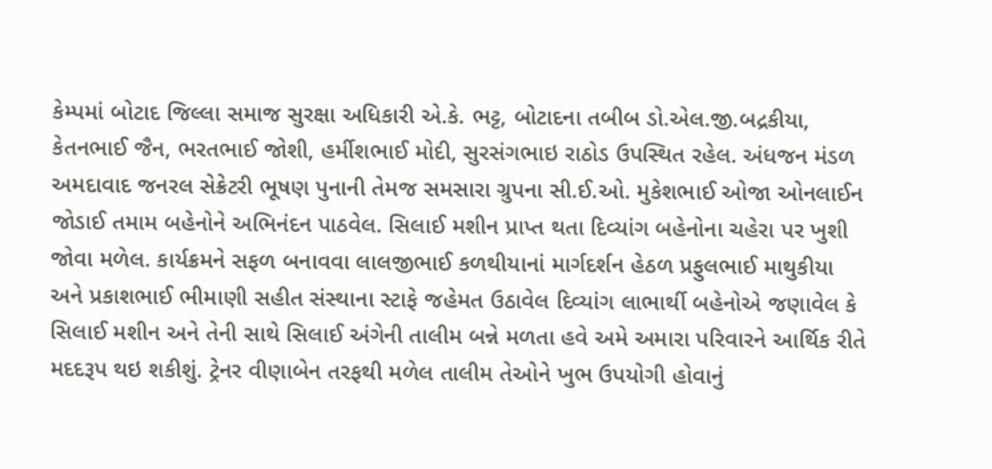કેમ્પમાં બોટાદ જિલ્લા સમાજ સુરક્ષા અધિકારી એ.કે. ભટ્ટ, બોટાદના તબીબ ડો.એલ.જી.બદ્રકીયા, કેતનભાઈ જૈન, ભરતભાઈ જોશી, હર્મીશભાઈ મોદી, સુરસંગભાઇ રાઠોડ ઉપસ્થિત રહેલ. અંધજન મંડળ અમદાવાદ જનરલ સેક્રેટરી ભૂષણ પુનાની તેમજ સમસારા ગ્રુપના સી.ઈ.ઓ. મુકેશભાઈ ઓજા ઓનલાઈન જોડાઈ તમામ બહેનોને અભિનંદન પાઠવેલ. સિલાઈ મશીન પ્રાપ્ત થતા દિવ્યાંગ બહેનોના ચહેરા પર ખુશી જોવા મળેલ. કાર્યક્રમને સફળ બનાવવા લાલજીભાઈ કળથીયાનાં માર્ગદર્શન હેઠળ પ્રફુલભાઈ માથુકીયા અને પ્રકાશભાઈ ભીમાણી સહીત સંસ્થાના સ્ટાફે જહેમત ઉઠાવેલ દિવ્યાંગ લાભાર્થી બહેનોએ જણાવેલ કે સિલાઈ મશીન અને તેની સાથે સિલાઈ અંગેની તાલીમ બન્ને મળતા હવે અમે અમારા પરિવારને આર્થિક રીતે મદદરૂપ થઇ શકીશું. ટ્રેનર વીણાબેન તરફથી મળેલ તાલીમ તેઓને ખુભ ઉપયોગી હોવાનું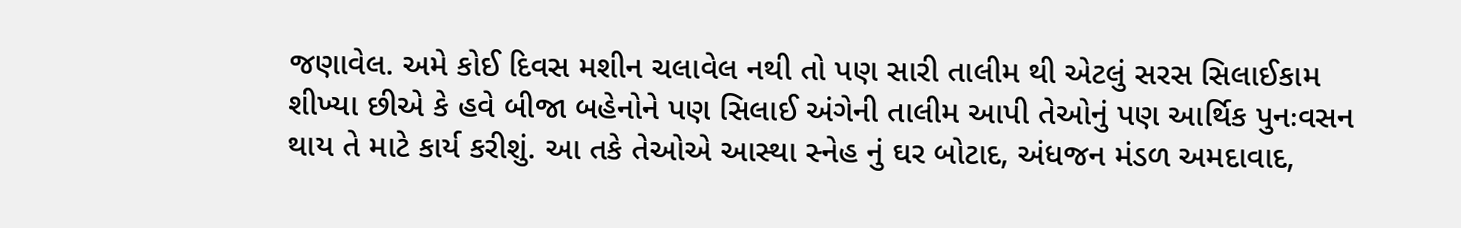જણાવેલ. અમે કોઈ દિવસ મશીન ચલાવેલ નથી તો પણ સારી તાલીમ થી એટલું સરસ સિલાઈકામ શીખ્યા છીએ કે હવે બીજા બહેનોને પણ સિલાઈ અંગેની તાલીમ આપી તેઓનું પણ આર્થિક પુનઃવસન થાય તે માટે કાર્ય કરીશું. આ તકે તેઓએ આસ્થા સ્નેહ નું ઘર બોટાદ, અંધજન મંડળ અમદાવાદ,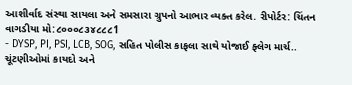આશીર્વાદ સંસ્થા સાયલા અને સમસારા ગ્રુપનો આભાર વ્યક્ત કરેલ. રીપોર્ટર: ચિંતન વાગડીયા મો:૮૦૦૦૮૩૪૮૮૮1
- DYSP, PI, PSI, LCB, SOG, સહિત પોલીસ કાફલા સાથે યોજાઈ ફ્લેગ માર્ચ.. ચૂંટણીઓમાં કાયદો અને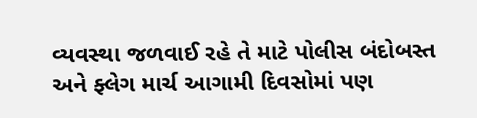વ્યવસ્થા જળવાઈ રહે તે માટે પોલીસ બંદોબસ્ત અને ફ્લેગ માર્ચ આગામી દિવસોમાં પણ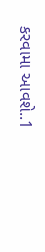કરવામા આવશે..1